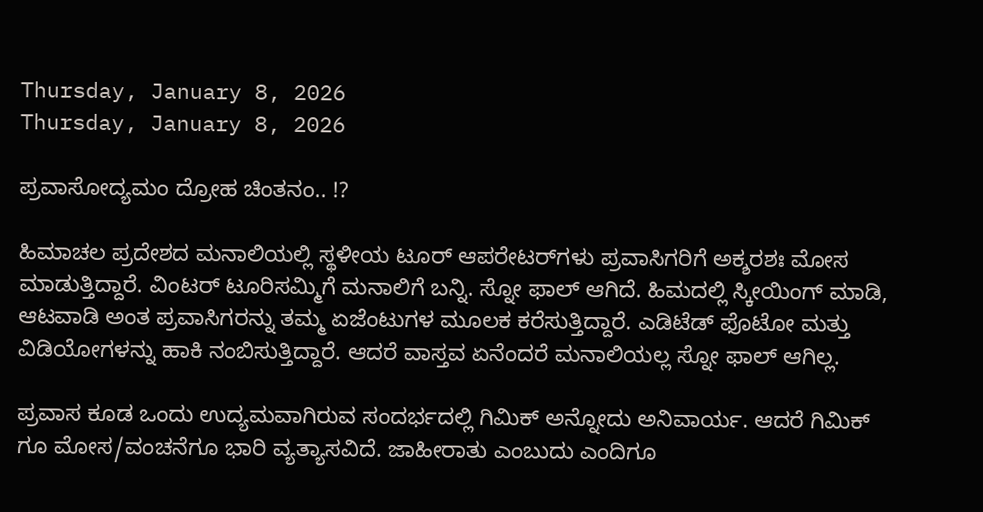Thursday, January 8, 2026
Thursday, January 8, 2026

ಪ್ರವಾಸೋದ್ಯಮಂ ದ್ರೋಹ ಚಿಂತನಂ.. !?

ಹಿಮಾಚಲ ಪ್ರದೇಶದ ಮನಾಲಿಯಲ್ಲಿ ಸ್ಥಳೀಯ ಟೂರ್ ಆಪರೇಟರ್‌ಗಳು ಪ್ರವಾಸಿಗರಿಗೆ ಅಕ್ಶರಶಃ ಮೋಸ ಮಾಡುತ್ತಿದ್ದಾರೆ. ವಿಂಟರ್ ಟೂರಿಸಮ್ಮಿಗೆ ಮನಾಲಿಗೆ ಬನ್ನಿ. ಸ್ನೋ ಫಾಲ್ ಆಗಿದೆ. ಹಿಮದಲ್ಲಿ ಸ್ಕೀಯಿಂಗ್ ಮಾಡಿ, ಆಟವಾಡಿ ಅಂತ ಪ್ರವಾಸಿಗರನ್ನು ತಮ್ಮ ಏಜೆಂಟುಗಳ ಮೂಲಕ ಕರೆಸುತ್ತಿದ್ದಾರೆ. ಎಡಿಟೆಡ್ ಫೊಟೋ ಮತ್ತು ವಿಡಿಯೋಗಳನ್ನು ಹಾಕಿ ನಂಬಿಸುತ್ತಿದ್ದಾರೆ. ಆದರೆ ವಾಸ್ತವ ಏನೆಂದರೆ ಮನಾಲಿಯಲ್ಲ ಸ್ನೋ ಫಾಲ್ ಆಗಿಲ್ಲ.

ಪ್ರವಾಸ ಕೂಡ ಒಂದು ಉದ್ಯಮವಾಗಿರುವ ಸಂದರ್ಭದಲ್ಲಿ ಗಿಮಿಕ್ ಅನ್ನೋದು ಅನಿವಾರ್ಯ. ಆದರೆ ಗಿಮಿಕ್ ಗೂ ಮೋಸ/ವಂಚನೆಗೂ ಭಾರಿ ವ್ಯತ್ಯಾಸವಿದೆ. ಜಾಹೀರಾತು ಎಂಬುದು ಎಂದಿಗೂ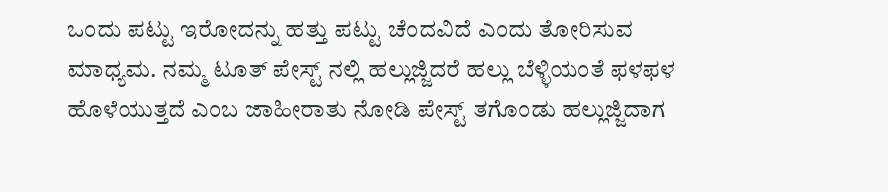ಒಂದು ಪಟ್ಟು ಇರೋದನ್ನು ಹತ್ತು ಪಟ್ಟು ಚೆಂದವಿದೆ ಎಂದು ತೋರಿಸುವ ಮಾಧ್ಯಮ. ನಮ್ಮ ಟೂತ್ ಪೇಸ್ಟ್ ನಲ್ಲಿ ಹಲ್ಲುಜ್ಜಿದರೆ ಹಲ್ಲು ಬೆಳ್ಳಿಯಂತೆ ಫಳಫಳ ಹೊಳೆಯುತ್ತದೆ ಎಂಬ ಜಾಹೀರಾತು ನೋಡಿ ಪೇಸ್ಟ್ ತಗೊಂಡು ಹಲ್ಲುಜ್ಜಿದಾಗ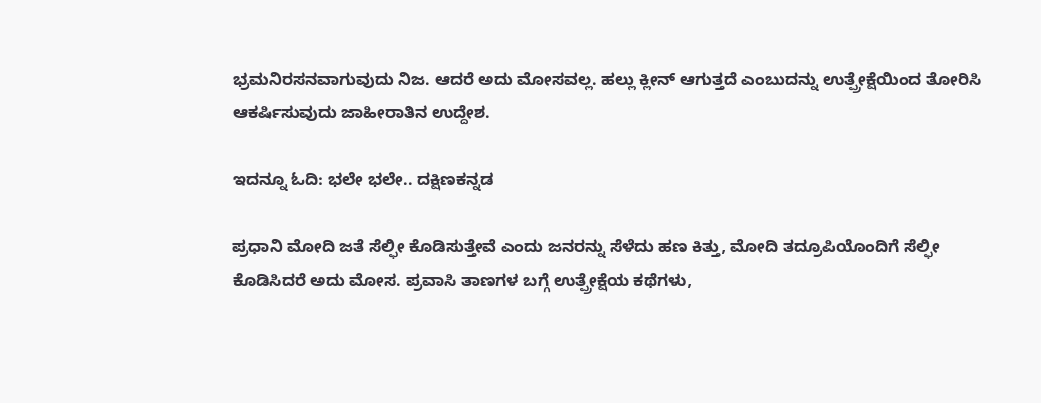ಭ್ರಮನಿರಸನವಾಗುವುದು ನಿಜ. ಆದರೆ ಅದು ಮೋಸವಲ್ಲ. ಹಲ್ಲು ಕ್ಲೀನ್ ಆಗುತ್ತದೆ ಎಂಬುದನ್ನು ಉತ್ಪ್ರೇಕ್ಷೆಯಿಂದ ತೋರಿಸಿ ಆಕರ್ಷಿಸುವುದು ಜಾಹೀರಾತಿನ ಉದ್ದೇಶ.

ಇದನ್ನೂ ಓದಿ: ಭಲೇ ಭಲೇ.. ದಕ್ಷಿಣಕನ್ನಡ

ಪ್ರಧಾನಿ ಮೋದಿ ಜತೆ ಸೆಲ್ಫೀ ಕೊಡಿಸುತ್ತೇವೆ ಎಂದು ಜನರನ್ನು ಸೆಳೆದು ಹಣ ಕಿತ್ತು, ಮೋದಿ ತದ್ರೂಪಿಯೊಂದಿಗೆ ಸೆಲ್ಫೀ ಕೊಡಿಸಿದರೆ ಅದು ಮೋಸ. ಪ್ರವಾಸಿ ತಾಣಗಳ ಬಗ್ಗೆ ಉತ್ಪ್ರೇಕ್ಷೆಯ ಕಥೆಗಳು,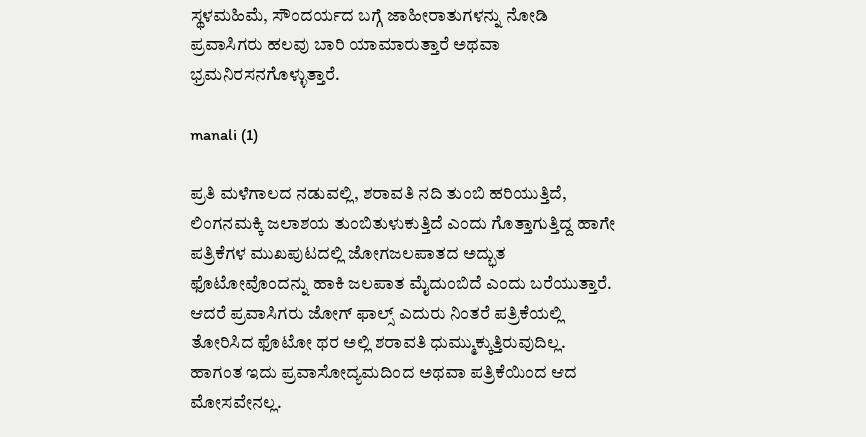ಸ್ಥಳಮಹಿಮೆ, ಸೌಂದರ್ಯದ ಬಗ್ಗೆ ಜಾಹೀರಾತುಗಳನ್ನು ನೋಡಿ ಪ್ರವಾಸಿಗರು ಹಲವು ಬಾರಿ ಯಾಮಾರುತ್ತಾರೆ ಅಥವಾ ಭ್ರಮನಿರಸನಗೊಳ್ಳುತ್ತಾರೆ.

manali (1)

ಪ್ರತಿ ಮಳೆಗಾಲದ ನಡುವಲ್ಲಿ, ಶರಾವತಿ ನದಿ ತುಂಬಿ ಹರಿಯುತ್ತಿದೆ, ಲಿಂಗನಮಕ್ಕಿ ಜಲಾಶಯ ತುಂಬಿತುಳುಕುತ್ತಿದೆ ಎಂದು ಗೊತ್ತಾಗುತ್ತಿದ್ದ ಹಾಗೇ ಪತ್ರಿಕೆಗಳ ಮುಖಪುಟದಲ್ಲಿ ಜೋಗಜಲಪಾತದ ಅದ್ಭುತ ಫೊಟೋವೊಂದನ್ನು ಹಾಕಿ ಜಲಪಾತ ಮೈದುಂಬಿದೆ ಎಂದು ಬರೆಯುತ್ತಾರೆ. ಆದರೆ ಪ್ರವಾಸಿಗರು ಜೋಗ್ ಫಾಲ್ಸ್ ಎದುರು ನಿಂತರೆ ಪತ್ರಿಕೆಯಲ್ಲಿ ತೋರಿಸಿದ ಫೊಟೋ ಥರ ಅಲ್ಲಿ ಶರಾವತಿ ಧುಮ್ಮುಕ್ಕುತ್ತಿರುವುದಿಲ್ಲ. ಹಾಗಂತ ಇದು ಪ್ರವಾಸೋದ್ಯಮದಿಂದ ಅಥವಾ ಪತ್ರಿಕೆಯಿಂದ ಆದ ಮೋಸವೇನಲ್ಲ.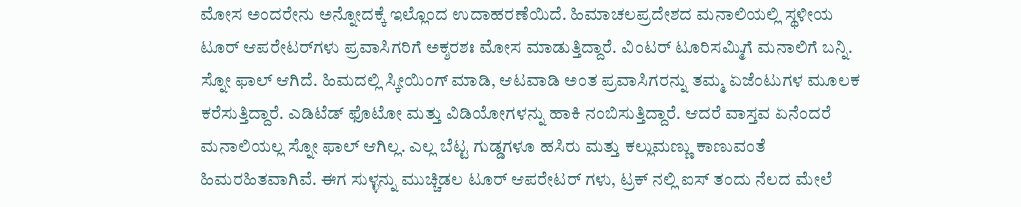ಮೋಸ ಅಂದರೇನು ಅನ್ನೋದಕ್ಕೆ ಇಲ್ಲೊಂದ ಉದಾಹರಣೆಯಿದೆ. ಹಿಮಾಚಲಪ್ರದೇಶದ ಮನಾಲಿಯಲ್ಲಿ ಸ್ಥಳೀಯ ಟೂರ್ ಆಪರೇಟರ್‌ಗಳು ಪ್ರವಾಸಿಗರಿಗೆ ಅಕ್ಶರಶಃ ಮೋಸ ಮಾಡುತ್ತಿದ್ದಾರೆ. ವಿಂಟರ್ ಟೂರಿಸಮ್ಮಿಗೆ ಮನಾಲಿಗೆ ಬನ್ನಿ. ಸ್ನೋ ಫಾಲ್ ಆಗಿದೆ. ಹಿಮದಲ್ಲಿ ಸ್ಕೀಯಿಂಗ್ ಮಾಡಿ, ಆಟವಾಡಿ ಅಂತ ಪ್ರವಾಸಿಗರನ್ನು ತಮ್ಮ ಏಜೆಂಟುಗಳ ಮೂಲಕ ಕರೆಸುತ್ತಿದ್ದಾರೆ. ಎಡಿಟೆಡ್ ಫೊಟೋ ಮತ್ತು ವಿಡಿಯೋಗಳನ್ನು ಹಾಕಿ ನಂಬಿಸುತ್ತಿದ್ದಾರೆ. ಆದರೆ ವಾಸ್ತವ ಏನೆಂದರೆ ಮನಾಲಿಯಲ್ಲ ಸ್ನೋ ಫಾಲ್ ಆಗಿಲ್ಲ. ಎಲ್ಲ ಬೆಟ್ಟ ಗುಡ್ಡಗಳೂ ಹಸಿರು ಮತ್ತು ಕಲ್ಲುಮಣ್ಣು ಕಾಣುವಂತೆ ಹಿಮರಹಿತವಾಗಿವೆ. ಈಗ ಸುಳ್ಳನ್ನು ಮುಚ್ಚಿಡಲ ಟೂರ್ ಆಪರೇಟರ್ ಗಳು, ಟ್ರಕ್ ನಲ್ಲಿ ಐಸ್ ತಂದು ನೆಲದ ಮೇಲೆ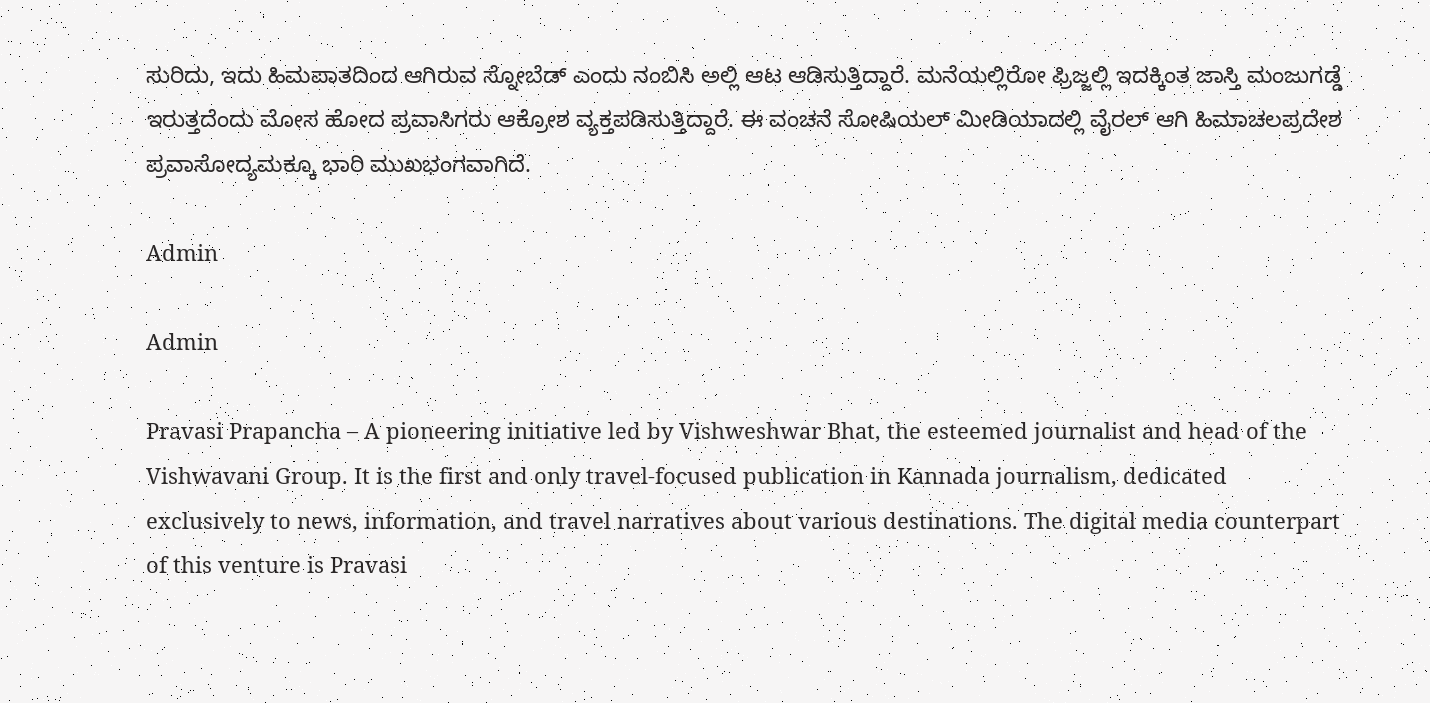ಸುರಿದು, ಇದು ಹಿಮಪಾತದಿಂದ ಆಗಿರುವ ಸ್ನೋಬೆಡ್ ಎಂದು ನಂಬಿಸಿ ಅಲ್ಲಿ ಆಟ ಆಡಿಸುತ್ತಿದ್ದಾರೆ. ಮನೆಯಲ್ಲಿರೋ ಫ್ರಿಜ್ಜಲ್ಲಿ ಇದಕ್ಕಿಂತ ಜಾಸ್ತಿ ಮಂಜುಗಡ್ಡೆ ಇರುತ್ತದೆಂದು ಮೋಸ ಹೋದ ಪ್ರವಾಸಿಗರು ಆಕ್ರೋಶ ವ್ಯಕ್ತಪಡಿಸುತ್ತಿದ್ದಾರೆ. ಈ ವಂಚನೆ ಸೋಷಿಯಲ್ ಮೀಡಿಯಾದಲ್ಲಿ ವೈರಲ್ ಆಗಿ ಹಿಮಾಚಲಪ್ರದೇಶ ಪ್ರವಾಸೋದ್ಯಮಕ್ಕೂ ಭಾರಿ ಮುಖಭಂಗವಾಗಿದೆ.

Admin

Admin

Pravasi Prapancha – A pioneering initiative led by Vishweshwar Bhat, the esteemed journalist and head of the Vishwavani Group. It is the first and only travel-focused publication in Kannada journalism, dedicated exclusively to news, information, and travel narratives about various destinations. The digital media counterpart of this venture is Pravasi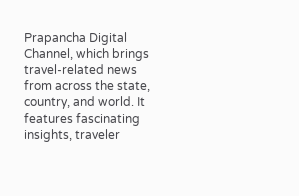Prapancha Digital Channel, which brings travel-related news from across the state, country, and world. It features fascinating insights, traveler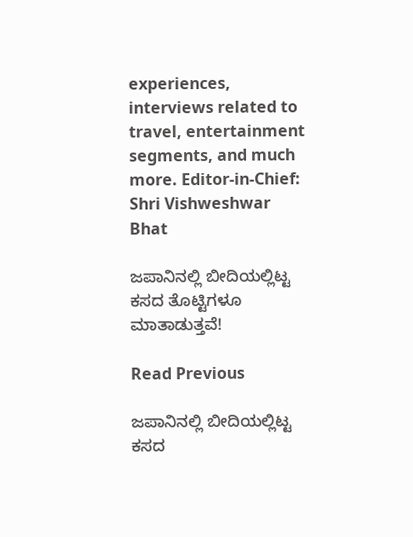experiences, interviews related to travel, entertainment segments, and much more. Editor-in-Chief: Shri Vishweshwar Bhat

ಜಪಾನಿನಲ್ಲಿ ಬೀದಿಯಲ್ಲಿಟ್ಟ ಕಸದ ತೊಟ್ಟಿಗಳೂ ಮಾತಾಡುತ್ತವೆ!

Read Previous

ಜಪಾನಿನಲ್ಲಿ ಬೀದಿಯಲ್ಲಿಟ್ಟ ಕಸದ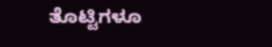ತೊಟ್ಟಿಗಳೂ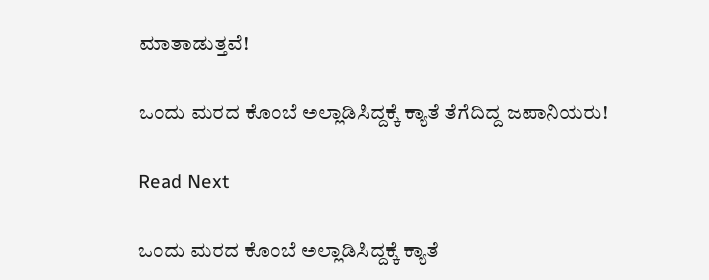ಮಾತಾಡುತ್ತವೆ!

ಒಂದು ಮರದ ಕೊಂಬೆ ಅಲ್ಲಾಡಿಸಿದ್ದಕ್ಕೆ ಕ್ಯಾತೆ ತೆಗೆದಿದ್ದ ಜಪಾನಿಯರು!

Read Next

ಒಂದು ಮರದ ಕೊಂಬೆ ಅಲ್ಲಾಡಿಸಿದ್ದಕ್ಕೆ ಕ್ಯಾತೆ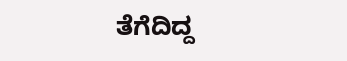ತೆಗೆದಿದ್ದ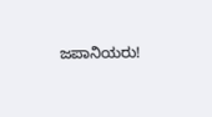ಜಪಾನಿಯರು!